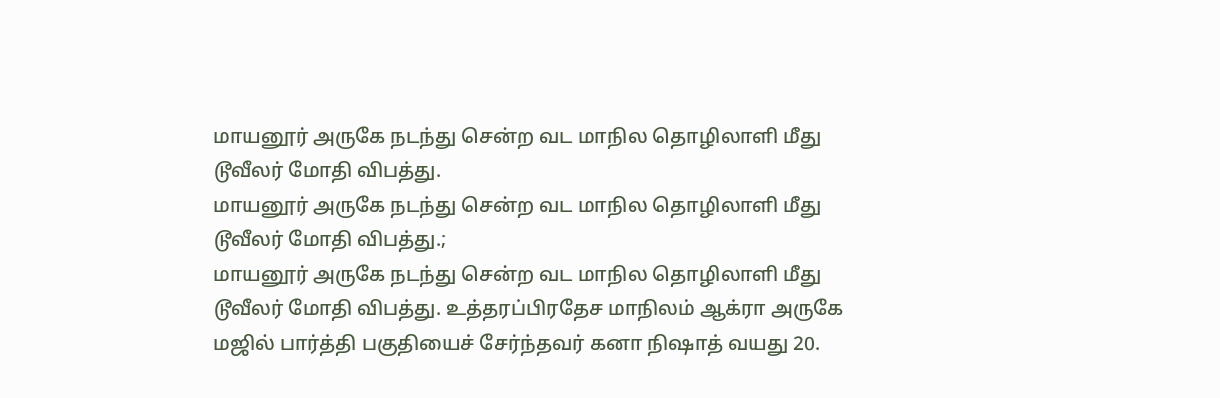மாயனூர் அருகே நடந்து சென்ற வட மாநில தொழிலாளி மீது டூவீலர் மோதி விபத்து.
மாயனூர் அருகே நடந்து சென்ற வட மாநில தொழிலாளி மீது டூவீலர் மோதி விபத்து.;
மாயனூர் அருகே நடந்து சென்ற வட மாநில தொழிலாளி மீது டூவீலர் மோதி விபத்து. உத்தரப்பிரதேச மாநிலம் ஆக்ரா அருகே மஜில் பார்த்தி பகுதியைச் சேர்ந்தவர் கனா நிஷாத் வயது 20.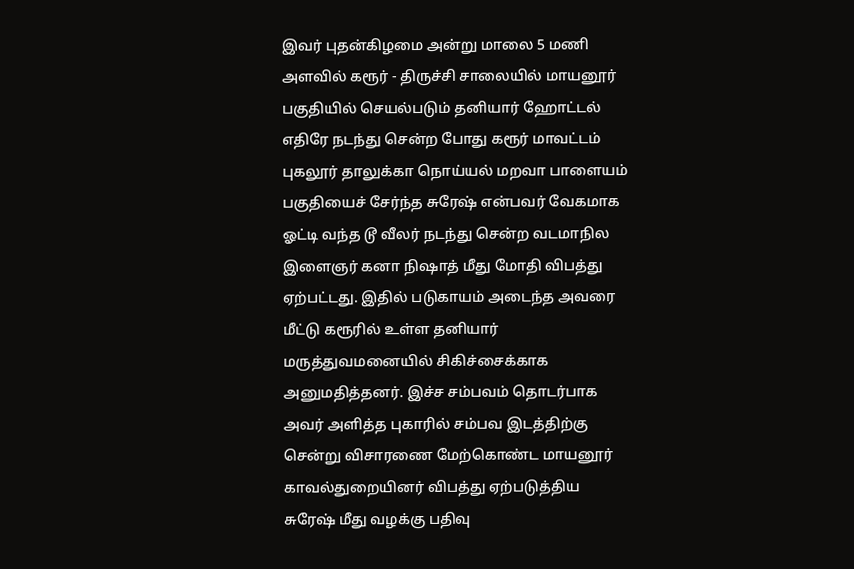இவர் புதன்கிழமை அன்று மாலை 5 மணி அளவில் கரூர் - திருச்சி சாலையில் மாயனூர் பகுதியில் செயல்படும் தனியார் ஹோட்டல் எதிரே நடந்து சென்ற போது கரூர் மாவட்டம் புகலூர் தாலுக்கா நொய்யல் மறவா பாளையம் பகுதியைச் சேர்ந்த சுரேஷ் என்பவர் வேகமாக ஓட்டி வந்த டூ வீலர் நடந்து சென்ற வடமாநில இளைஞர் கனா நிஷாத் மீது மோதி விபத்து ஏற்பட்டது. இதில் படுகாயம் அடைந்த அவரை மீட்டு கரூரில் உள்ள தனியார் மருத்துவமனையில் சிகிச்சைக்காக அனுமதித்தனர். இச்ச சம்பவம் தொடர்பாக அவர் அளித்த புகாரில் சம்பவ இடத்திற்கு சென்று விசாரணை மேற்கொண்ட மாயனூர் காவல்துறையினர் விபத்து ஏற்படுத்திய சுரேஷ் மீது வழக்கு பதிவு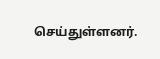செய்துள்ளனர்.